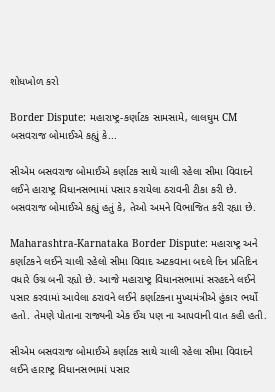શોધખોળ કરો

Border Dispute: મહારાષ્ટ્ર-કર્ણાટક સામસામે, લાલઘુમ CM બસવરાજ બોમાઈએ કહ્યું કે...

સીએમ બસવરાજ બોમાઈએ કર્ણાટક સાથે ચાલી રહેલા સીમા વિવાદને લઈને હારાષ્ટ્ર વિધાનસભામાં પસાર કરાયેલા ઠરાવની ટીકા કરી છે. બસવરાજ બોમાઈએ કહ્યું હતું કે, તેઓ અમને વિભાજિત કરી રહ્યા છે.

Maharashtra-Karnataka Border Dispute: મહારાષ્ટ્ર અને કર્ણાટકને લઈને ચાલી રહેલો સીમા વિવાદ અટકવાના બદલે દિન પ્રતિદિન વધારે ઉગ્ર બની રહ્યો છે. આજે મહારાષ્ટ્ર વિધાનસભામાં સરહદને લઈને પસાર કરવામાં આવેલા ઠરાવને લઈને કર્ણાટકના મુખ્યમંત્રીએ હુંકાર ભર્યો હતો. તેમણે પોતાના રાજ્યની એક ઈંચ પણ ના આપવાની વાત કહી હતી.

સીએમ બસવરાજ બોમાઈએ કર્ણાટક સાથે ચાલી રહેલા સીમા વિવાદને લઈને હારાષ્ટ્ર વિધાનસભામાં પસાર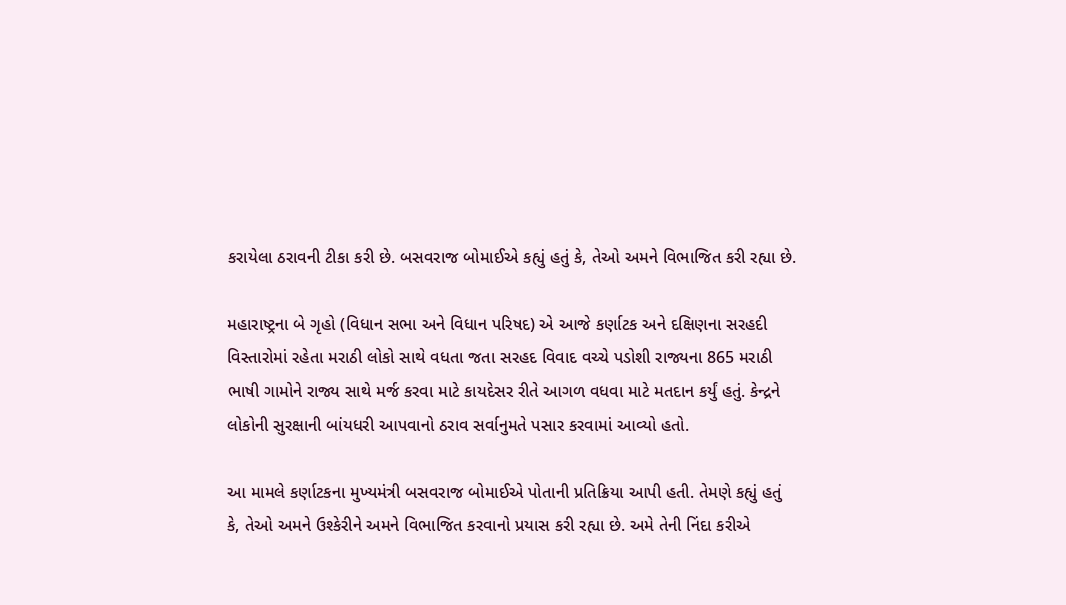કરાયેલા ઠરાવની ટીકા કરી છે. બસવરાજ બોમાઈએ કહ્યું હતું કે, તેઓ અમને વિભાજિત કરી રહ્યા છે.

મહારાષ્ટ્રના બે ગૃહો (વિધાન સભા અને વિધાન પરિષદ) એ આજે કર્ણાટક અને દક્ષિણના સરહદી વિસ્તારોમાં રહેતા મરાઠી લોકો સાથે વધતા જતા સરહદ વિવાદ વચ્ચે પડોશી રાજ્યના 865 મરાઠી ભાષી ગામોને રાજ્ય સાથે મર્જ કરવા માટે કાયદેસર રીતે આગળ વધવા માટે મતદાન કર્યું હતું. કેન્દ્રને લોકોની સુરક્ષાની બાંયધરી આપવાનો ઠરાવ સર્વાનુમતે પસાર કરવામાં આવ્યો હતો.

આ મામલે કર્ણાટકના મુખ્યમંત્રી બસવરાજ બોમાઈએ પોતાની પ્રતિક્રિયા આપી હતી. તેમણે કહ્યું હતું કે, તેઓ અમને ઉશ્કેરીને અમને વિભાજિત કરવાનો પ્રયાસ કરી રહ્યા છે. અમે તેની નિંદા કરીએ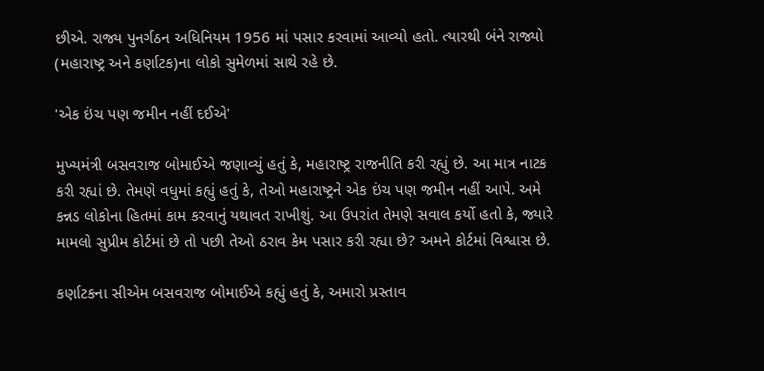છીએ. રાજ્ય પુનર્ગઠન અધિનિયમ 1956 માં પસાર કરવામાં આવ્યો હતો. ત્યારથી બંને રાજ્યો (મહારાષ્ટ્ર અને કર્ણાટક)ના લોકો સુમેળમાં સાથે રહે છે.

'એક ઇંચ પણ જમીન નહીં દઈએ'

મુખ્યમંત્રી બસવરાજ બોમાઈએ જણાવ્યું હતું કે, મહારાષ્ટ્ર રાજનીતિ કરી રહ્યું છે. આ માત્ર નાટક કરી રહ્યાં છે. તેમણે વધુમાં કહ્યું હતું કે, તેઓ મહારાષ્ટ્રને એક ઇંચ પણ જમીન નહીં આપે. અમે કન્નડ લોકોના હિતમાં કામ કરવાનું યથાવત રાખીશું. આ ઉપરાંત તેમણે સવાલ કર્યો હતો કે, જ્યારે મામલો સુપ્રીમ કોર્ટમાં છે તો પછી તેઓ ઠરાવ કેમ પસાર કરી રહ્યા છે? અમને કોર્ટમાં વિશ્વાસ છે.

કર્ણાટકના સીએમ બસવરાજ બોમાઈએ કહ્યું હતું કે, અમારો પ્રસ્તાવ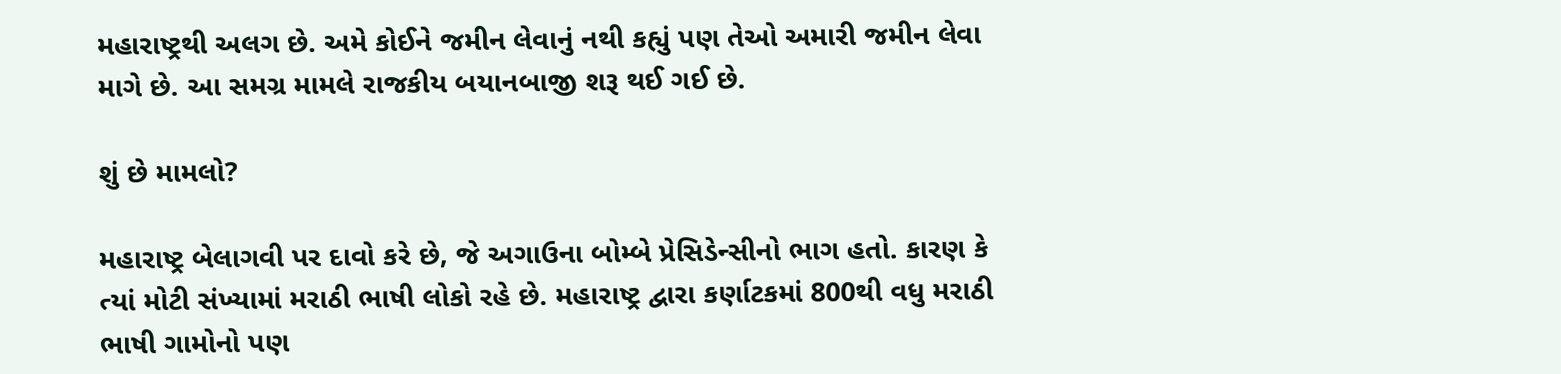મહારાષ્ટ્રથી અલગ છે. અમે કોઈને જમીન લેવાનું નથી કહ્યું પણ તેઓ અમારી જમીન લેવા માગે છે. આ સમગ્ર મામલે રાજકીય બયાનબાજી શરૂ થઈ ગઈ છે.

શું છે મામલો?

મહારાષ્ટ્ર બેલાગવી પર દાવો કરે છે, જે અગાઉના બોમ્બે પ્રેસિડેન્સીનો ભાગ હતો. કારણ કે ત્યાં મોટી સંખ્યામાં મરાઠી ભાષી લોકો રહે છે. મહારાષ્ટ્ર દ્વારા કર્ણાટકમાં 800થી વધુ મરાઠી ભાષી ગામોનો પણ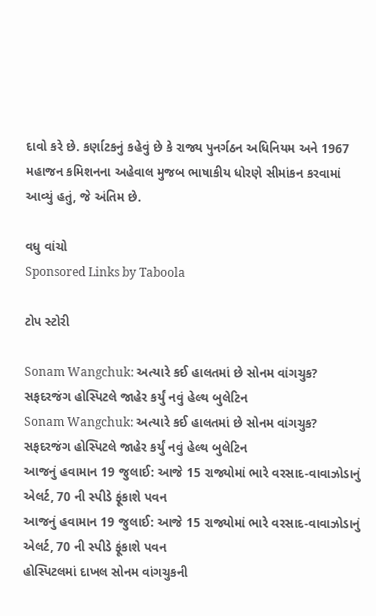દાવો કરે છે. કર્ણાટકનું કહેવું છે કે રાજ્ય પુનર્ગઠન અધિનિયમ અને 1967 મહાજન કમિશનના અહેવાલ મુજબ ભાષાકીય ધોરણે સીમાંકન કરવામાં આવ્યું હતું, જે અંતિમ છે.

વધુ વાંચો
Sponsored Links by Taboola

ટોપ સ્ટોરી

Sonam Wangchuk: અત્યારે કઈ હાલતમાં છે સોનમ વાંગચુક? સફદરજંગ હોસ્પિટલે જાહેર કર્યું નવું હેલ્થ બુલેટિન
Sonam Wangchuk: અત્યારે કઈ હાલતમાં છે સોનમ વાંગચુક? સફદરજંગ હોસ્પિટલે જાહેર કર્યું નવું હેલ્થ બુલેટિન
આજનું હવામાન 19 જુલાઈ: આજે 15 રાજ્યોમાં ભારે વરસાદ-વાવાઝોડાનું એલર્ટ, 70 ની સ્પીડે ફૂંકાશે પવન
આજનું હવામાન 19 જુલાઈ: આજે 15 રાજ્યોમાં ભારે વરસાદ-વાવાઝોડાનું એલર્ટ, 70 ની સ્પીડે ફૂંકાશે પવન
હોસ્પિટલમાં દાખલ સોનમ વાંગચુકની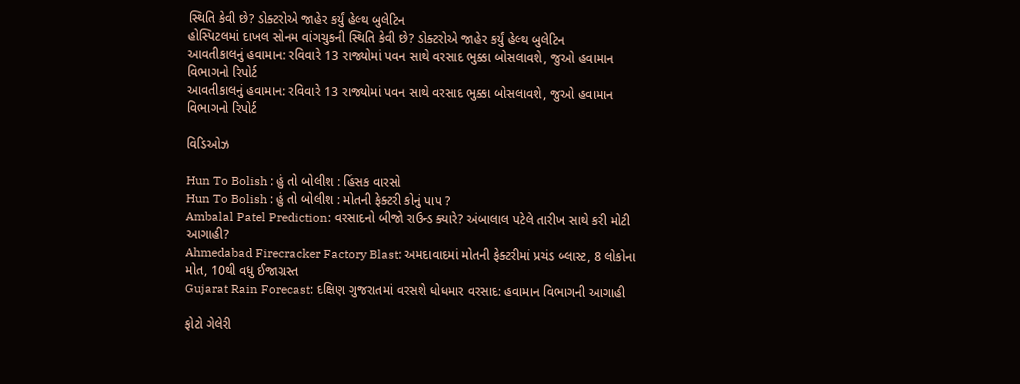સ્થિતિ કેવી છે? ડોક્ટરોએ જાહેર કર્યું હેલ્થ બુલેટિન
હોસ્પિટલમાં દાખલ સોનમ વાંગચુકની સ્થિતિ કેવી છે? ડોક્ટરોએ જાહેર કર્યું હેલ્થ બુલેટિન
આવતીકાલનું હવામાન: રવિવારે 13 રાજ્યોમાં પવન સાથે વરસાદ ભુક્કા બોસલાવશે, જુઓ હવામાન વિભાગનો રિપોર્ટ
આવતીકાલનું હવામાન: રવિવારે 13 રાજ્યોમાં પવન સાથે વરસાદ ભુક્કા બોસલાવશે, જુઓ હવામાન વિભાગનો રિપોર્ટ

વિડિઓઝ

Hun To Bolish : હું તો બોલીશ : હિંસક વારસો
Hun To Bolish : હું તો બોલીશ : મોતની ફેક્ટરી કોનું પાપ ?
Ambalal Patel Prediction: વરસાદનો બીજો રાઉન્ડ ક્યારે? અંબાલાલ પટેલે તારીખ સાથે કરી મોટી આગાહી?
Ahmedabad Firecracker Factory Blast: અમદાવાદમાં મોતની ફેક્ટરીમાં પ્રચંડ બ્લાસ્ટ, 8 લોકોના મોત, 10થી વધુ ઈજાગ્રસ્ત
Gujarat Rain Forecast: દક્ષિણ ગુજરાતમાં વરસશે ધોધમાર વરસાદ: હવામાન વિભાગની આગાહી

ફોટો ગેલેરી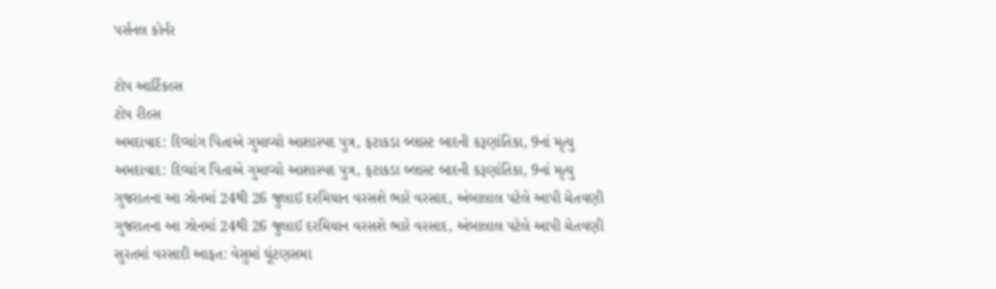પર્સનલ કોર્નર

ટોપ આર્ટિકલ્સ
ટોપ રીલ્સ
અમદાવાદ: દિવ્યાંગ પિતાએ ગુમાવ્યો આશાસ્પદ પુત્ર, ફટાકડા બ્લાસ્ટ બાદની કરૂણાંતિકા, 9નાં મૃત્યુ
અમદાવાદ: દિવ્યાંગ પિતાએ ગુમાવ્યો આશાસ્પદ પુત્ર, ફટાકડા બ્લાસ્ટ બાદની કરૂણાંતિકા, 9નાં મૃત્યુ
ગુજરાતના આ ઝોનમાં 24થી 26 જુલાઈ દરમિયાન વરસશે ભારે વરસાદ, અંબાલાલ પટેલે આપી ચેતવણી
ગુજરાતના આ ઝોનમાં 24થી 26 જુલાઈ દરમિયાન વરસશે ભારે વરસાદ, અંબાલાલ પટેલે આપી ચેતવણી
સુરતમાં વરસાદી આફત: વેસુમાં ઘૂંટણસમા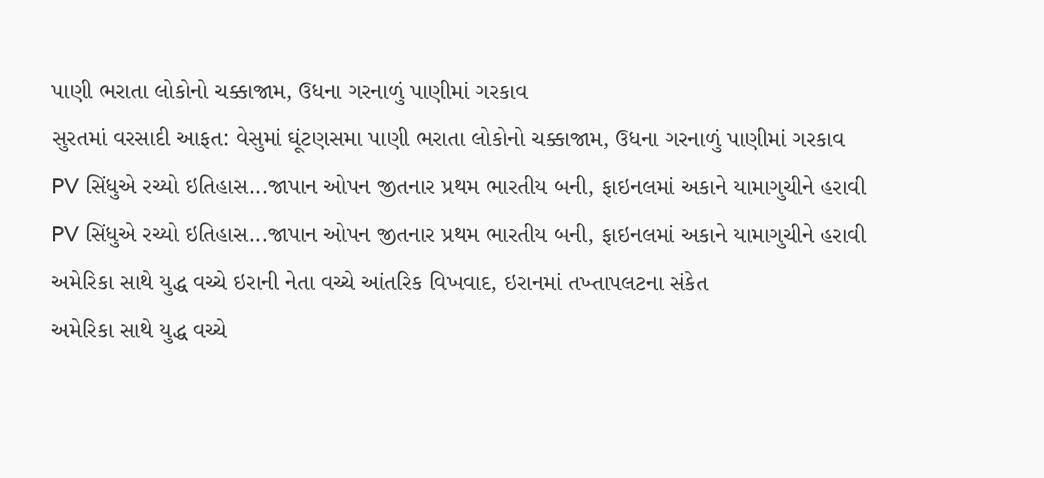પાણી ભરાતા લોકોનો ચક્કાજામ, ઉધના ગરનાળું પાણીમાં ગરકાવ
સુરતમાં વરસાદી આફત: વેસુમાં ઘૂંટણસમા પાણી ભરાતા લોકોનો ચક્કાજામ, ઉધના ગરનાળું પાણીમાં ગરકાવ
PV સિંધુએ રચ્યો ઇતિહાસ...જાપાન ઓપન જીતનાર પ્રથમ ભારતીય બની, ફાઇનલમાં અકાને યામાગુચીને હરાવી
PV સિંધુએ રચ્યો ઇતિહાસ...જાપાન ઓપન જીતનાર પ્રથમ ભારતીય બની, ફાઇનલમાં અકાને યામાગુચીને હરાવી
અમેરિકા સાથે યુદ્ધ વચ્ચે ઇરાની નેતા વચ્ચે આંતરિક વિખવાદ, ઇરાનમાં તખ્તાપલટના સંકેત
અમેરિકા સાથે યુદ્ધ વચ્ચે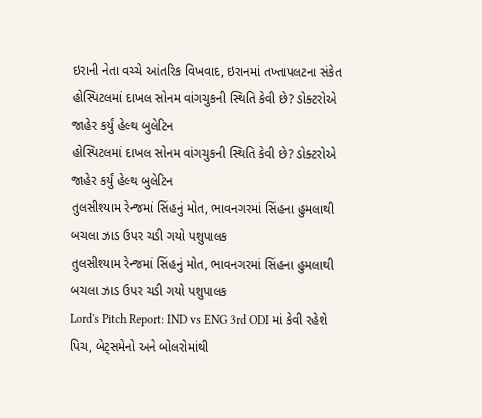ઇરાની નેતા વચ્ચે આંતરિક વિખવાદ, ઇરાનમાં તખ્તાપલટના સંકેત
હોસ્પિટલમાં દાખલ સોનમ વાંગચુકની સ્થિતિ કેવી છે? ડોક્ટરોએ જાહેર કર્યું હેલ્થ બુલેટિન
હોસ્પિટલમાં દાખલ સોનમ વાંગચુકની સ્થિતિ કેવી છે? ડોક્ટરોએ જાહેર કર્યું હેલ્થ બુલેટિન
તુલસીશ્યામ રેન્જમાં સિંહનું મોત, ભાવનગરમાં સિંહના હુમલાથી બચલા ઝાડ ઉપર ચડી ગયો પશુપાલક
તુલસીશ્યામ રેન્જમાં સિંહનું મોત, ભાવનગરમાં સિંહના હુમલાથી બચલા ઝાડ ઉપર ચડી ગયો પશુપાલક
Lord's Pitch Report: IND vs ENG 3rd ODI માં કેવી રહેશે પિચ, બેટ્સમેનો અને બોલરોમાંથી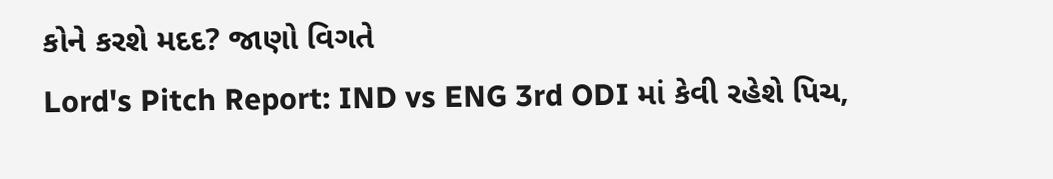કોને કરશે મદદ? જાણો વિગતે
Lord's Pitch Report: IND vs ENG 3rd ODI માં કેવી રહેશે પિચ,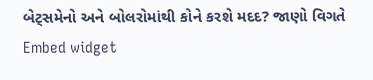બેટ્સમેનો અને બોલરોમાંથી કોને કરશે મદદ? જાણો વિગતે
Embed widget